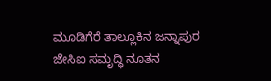ಮೂಡಿಗೆರೆ ತಾಲ್ಲೂಕಿನ ಜನ್ನಾಪುರ ಜೇಸಿಐ ಸಮೃದ್ಧಿ ನೂತನ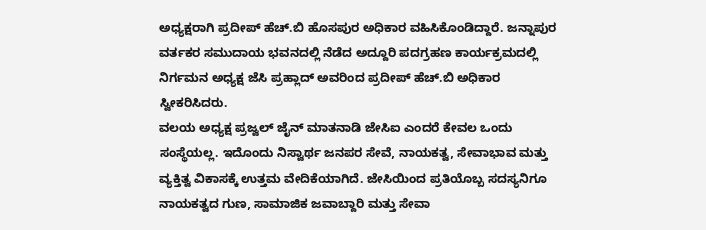ಅಧ್ಯಕ್ಷರಾಗಿ ಪ್ರದೀಪ್ ಹೆಚ್.ಬಿ ಹೊಸಪುರ ಅಧಿಕಾರ ವಹಿಸಿಕೊಂಡಿದ್ದಾರೆ. ಜನ್ನಾಪುರ ವರ್ತಕರ ಸಮುದಾಯ ಭವನದಲ್ಲಿ ನೆಡೆದ ಅದ್ದೂರಿ ಪದಗ್ರಹಣ ಕಾರ್ಯಕ್ರಮದಲ್ಲಿ ನಿರ್ಗಮನ ಅಧ್ಯಕ್ಷ ಜೆಸಿ ಪ್ರಹ್ಲಾದ್ ಅವರಿಂದ ಪ್ರದೀಪ್ ಹೆಚ್.ಬಿ ಅಧಿಕಾರ ಸ್ವೀಕರಿಸಿದರು.
ವಲಯ ಅಧ್ಯಕ್ಷ ಪ್ರಜ್ವಲ್ ಜೈನ್ ಮಾತನಾಡಿ ಜೇಸಿಐ ಎಂದರೆ ಕೇವಲ ಒಂದು ಸಂಸ್ಥೆಯಲ್ಲ. ಇದೊಂದು ನಿಸ್ವಾರ್ಥ ಜನಪರ ಸೇವೆ, ನಾಯಕತ್ವ, ಸೇವಾಭಾವ ಮತ್ತು ವ್ಯಕ್ತಿತ್ವ ವಿಕಾಸಕ್ಕೆ ಉತ್ತಮ ವೇದಿಕೆಯಾಗಿದೆ. ಜೇಸಿಯಿಂದ ಪ್ರತಿಯೊಬ್ಬ ಸದಸ್ಯನಿಗೂ ನಾಯಕತ್ವದ ಗುಣ, ಸಾಮಾಜಿಕ ಜವಾಬ್ದಾರಿ ಮತ್ತು ಸೇವಾ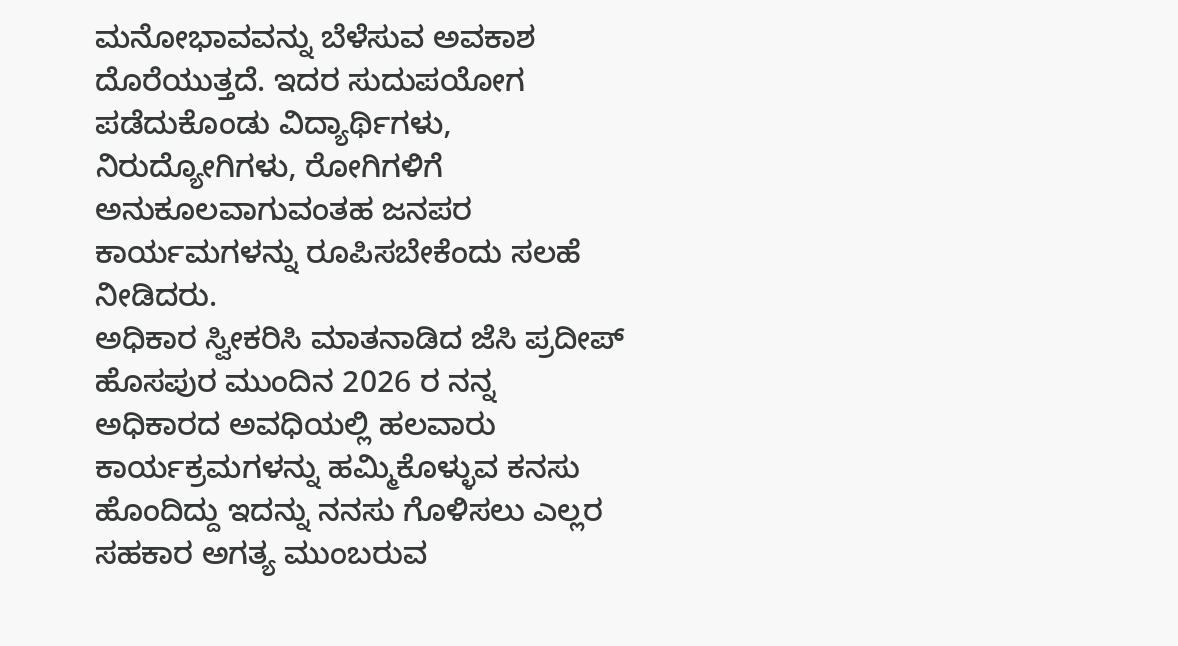ಮನೋಭಾವವನ್ನು ಬೆಳೆಸುವ ಅವಕಾಶ ದೊರೆಯುತ್ತದೆ. ಇದರ ಸುದುಪಯೋಗ ಪಡೆದುಕೊಂಡು ವಿದ್ಯಾರ್ಥಿಗಳು, ನಿರುದ್ಯೋಗಿಗಳು, ರೋಗಿಗಳಿಗೆ ಅನುಕೂಲವಾಗುವಂತಹ ಜನಪರ ಕಾರ್ಯಮಗಳನ್ನು ರೂಪಿಸಬೇಕೆಂದು ಸಲಹೆ ನೀಡಿದರು.
ಅಧಿಕಾರ ಸ್ವೀಕರಿಸಿ ಮಾತನಾಡಿದ ಜೆಸಿ ಪ್ರದೀಪ್ ಹೊಸಪುರ ಮುಂದಿನ 2026 ರ ನನ್ನ ಅಧಿಕಾರದ ಅವಧಿಯಲ್ಲಿ ಹಲವಾರು ಕಾರ್ಯಕ್ರಮಗಳನ್ನು ಹಮ್ಮಿಕೊಳ್ಳುವ ಕನಸು ಹೊಂದಿದ್ದು ಇದನ್ನು ನನಸು ಗೊಳಿಸಲು ಎಲ್ಲರ ಸಹಕಾರ ಅಗತ್ಯ ಮುಂಬರುವ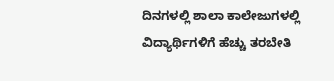ದಿನಗಳಲ್ಲಿ ಶಾಲಾ ಕಾಲೇಜುಗಳಲ್ಲಿ ವಿದ್ಯಾರ್ಥಿಗಳಿಗೆ ಹೆಚ್ಚು ತರಬೇತಿ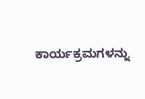ಕಾರ್ಯಕ್ರಮಗಳನ್ನು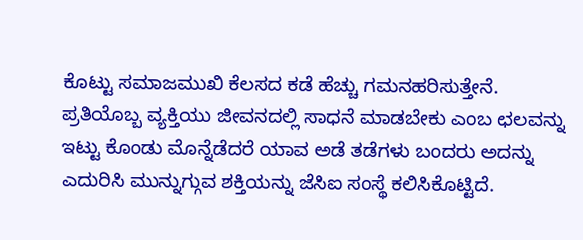ಕೊಟ್ಟು ಸಮಾಜಮುಖಿ ಕೆಲಸದ ಕಡೆ ಹೆಚ್ಚು ಗಮನಹರಿಸುತ್ತೇನೆ.
ಪ್ರತಿಯೊಬ್ಬ ವ್ಯಕ್ತಿಯು ಜೀವನದಲ್ಲಿ ಸಾಧನೆ ಮಾಡಬೇಕು ಎಂಬ ಛಲವನ್ನು ಇಟ್ಟು ಕೊಂಡು ಮೊನ್ನೆಡೆದರೆ ಯಾವ ಅಡೆ ತಡೆಗಳು ಬಂದರು ಅದನ್ನು ಎದುರಿಸಿ ಮುನ್ನುಗ್ಗುವ ಶಕ್ತಿಯನ್ನು ಜೆಸಿಐ ಸಂಸ್ಥೆ ಕಲಿಸಿಕೊಟ್ಟಿದೆ.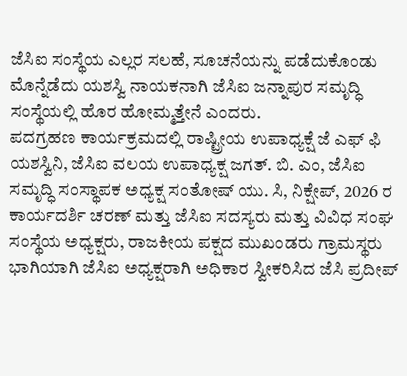ಜೆಸಿಐ ಸಂಸ್ಥೆಯ ಎಲ್ಲರ ಸಲಹೆ, ಸೂಚನೆಯನ್ನು ಪಡೆದುಕೊಂಡು ಮೊನ್ನೆಡೆದು ಯಶಸ್ವಿ ನಾಯಕನಾಗಿ ಜೆಸಿಐ ಜನ್ನಾಪುರ ಸಮೃದ್ಧಿ ಸಂಸ್ಥೆಯಲ್ಲಿ ಹೊರ ಹೋಮ್ಮತ್ತೇನೆ ಎಂದರು.
ಪದಗ್ರಹಣ ಕಾರ್ಯಕ್ರಮದಲ್ಲಿ ರಾಷ್ಟ್ರೀಯ ಉಪಾಧ್ಯಕ್ಷೆ ಜೆ ಎಫ್ ಫಿ ಯಶಸ್ವಿನಿ, ಜೆಸಿಐ ವಲಯ ಉಪಾಧ್ಯಕ್ಷ ಜಗತ್. ಬಿ. ಎಂ, ಜೆಸಿಐ ಸಮೃದ್ಧಿ ಸಂಸ್ಥಾಪಕ ಅಧ್ಯಕ್ಷ ಸಂತೋಷ್ ಯು. ಸಿ, ನಿಕ್ಷೇಪ್, 2026 ರ ಕಾರ್ಯದರ್ಶಿ ಚರಣ್ ಮತ್ತು ಜೆಸಿಐ ಸದಸ್ಯರು ಮತ್ತು ವಿವಿಧ ಸಂಘ ಸಂಸ್ಥೆಯ ಅಧ್ಯಕ್ಷರು, ರಾಜಕೀಯ ಪಕ್ಷದ ಮುಖಂಡರು ಗ್ರಾಮಸ್ಥರು ಭಾಗಿಯಾಗಿ ಜೆಸಿಐ ಅಧ್ಯಕ್ಷರಾಗಿ ಅಧಿಕಾರ ಸ್ವೀಕರಿಸಿದ ಜೆಸಿ ಪ್ರದೀಪ್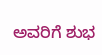ಅವರಿಗೆ ಶುಭ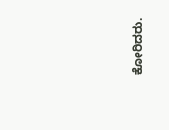ಕೋರಿದರು.